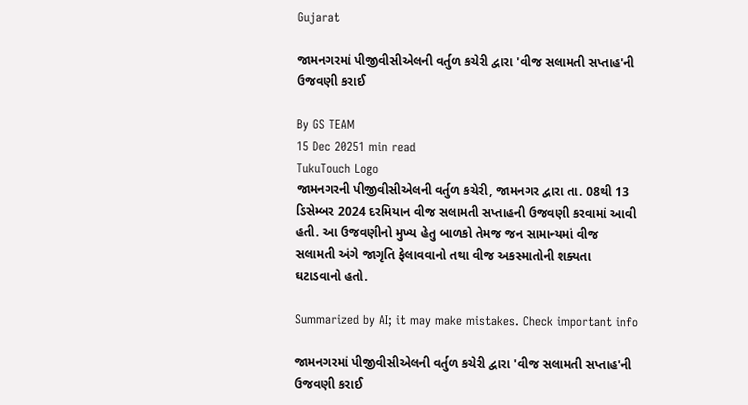Gujarat

જામનગરમાં પીજીવીસીએલની વર્તુળ કચેરી દ્વારા 'વીજ સલામતી સપ્તાહ'ની ઉજવણી કરાઈ

By GS TEAM
15 Dec 20251 min read
TukuTouch Logo
જામનગરની પીજીવીસીએલની વર્તુળ કચેરી, જામનગર દ્વારા તા. 08થી 13 ડિસેમ્બર 2024 દરમિયાન વીજ સલામતી સપ્તાહની ઉજવણી કરવામાં આવી હતી. આ ઉજવણીનો મુખ્ય હેતુ બાળકો તેમજ જન સામાન્યમાં વીજ સલામતી અંગે જાગૃતિ ફેલાવવાનો તથા વીજ અકસ્માતોની શક્યતા ઘટાડવાનો હતો.

Summarized by AI; it may make mistakes. Check important info

જામનગરમાં પીજીવીસીએલની વર્તુળ કચેરી દ્વારા 'વીજ સલામતી સપ્તાહ'ની ઉજવણી કરાઈ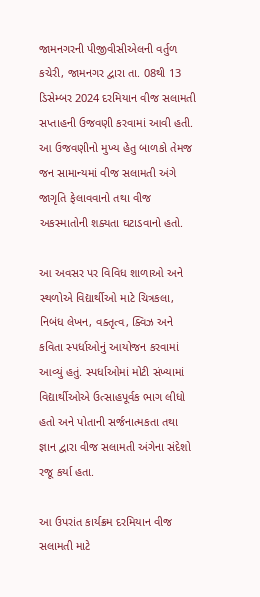જામનગરની પીજીવીસીએલની વર્તુળ કચેરી, જામનગર દ્વારા તા. 08થી 13 ડિસેમ્બર 2024 દરમિયાન વીજ સલામતી સપ્તાહની ઉજવણી કરવામાં આવી હતી. આ ઉજવણીનો મુખ્ય હેતુ બાળકો તેમજ જન સામાન્યમાં વીજ સલામતી અંગે જાગૃતિ ફેલાવવાનો તથા વીજ અકસ્માતોની શક્યતા ઘટાડવાનો હતો.

આ અવસર પર વિવિધ શાળાઓ અને સ્થળોએ વિદ્યાર્થીઓ માટે ચિત્રકલા, નિબંધ લેખન, વક્તૃત્વ, ક્વિઝ અને કવિતા સ્પર્ધાઓનું આયોજન કરવામાં આવ્યું હતું. સ્પર્ધાઓમાં મોટી સંખ્યામાં વિદ્યાર્થીઓએ ઉત્સાહપૂર્વક ભાગ લીધો હતો અને પોતાની સર્જનાત્મકતા તથા જ્ઞાન દ્વારા વીજ સલામતી અંગેના સંદેશો રજૂ કર્યા હતા.

આ ઉપરાંત કાર્યક્રમ દરમિયાન વીજ સલામતી માટે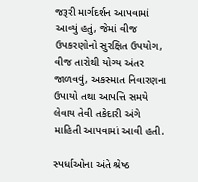જરૂરી માર્ગદર્શન આપવામાં આવ્યું હતું, જેમાં વીજ ઉપકરણોનો સુરક્ષિત ઉપયોગ, વીજ તારોથી યોગ્ય અંતર જાળવવું, અકસ્માત નિવારણના ઉપાયો તથા આપત્તિ સમયે લેવાય તેવી તકેદારી અંગે માહિતી આપવામાં આવી હતી.

સ્પર્ધાઓના અંતે શ્રેષ્ઠ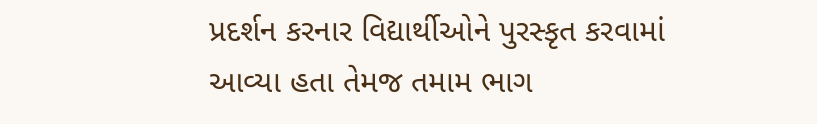પ્રદર્શન કરનાર વિદ્યાર્થીઓને પુરસ્કૃત કરવામાં આવ્યા હતા તેમજ તમામ ભાગ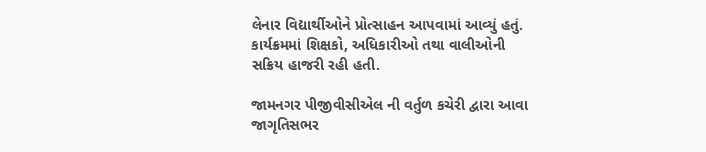લેનાર વિદ્યાર્થીઓને પ્રોત્સાહન આપવામાં આવ્યું હતું. કાર્યક્રમમાં શિક્ષકો, અધિકારીઓ તથા વાલીઓની સક્રિય હાજરી રહી હતી.

જામનગર પીજીવીસીએલ ની વર્તુળ કચેરી દ્વારા આવા જાગૃતિસભર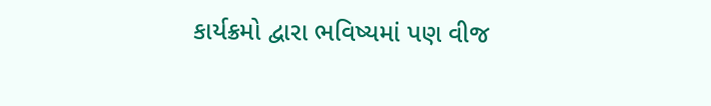કાર્યક્રમો દ્વારા ભવિષ્યમાં પણ વીજ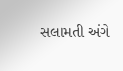સલામતી અંગે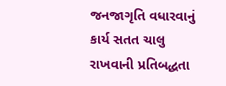જનજાગૃતિ વધારવાનું કાર્ય સતત ચાલુ રાખવાની પ્રતિબદ્ધતા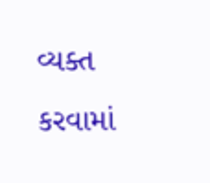વ્યક્ત કરવામાં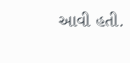આવી હતી.